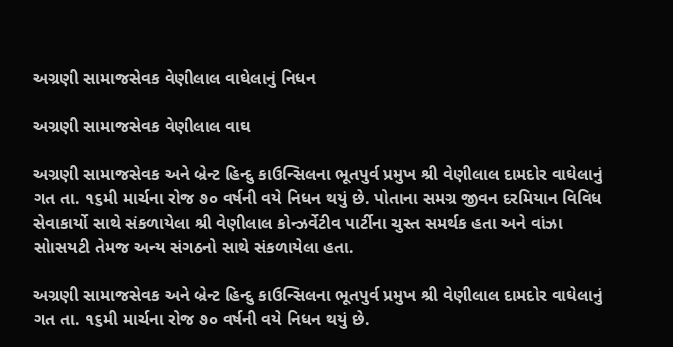અગ્રણી સામાજસેવક વેણીલાલ વાઘેલાનું નિધન

અગ્રણી સામાજસેવક વેણીલાલ વાઘ

અગ્રણી સામાજસેવક અને બ્રેન્ટ હિન્દુ કાઉન્સિલના ભૂતપુર્વ પ્રમુખ શ્રી વેણીલાલ દામદોર વાઘેલાનું ગત તા. ૧૬મી માર્ચના રોજ ૭૦ વર્ષની વયે નિધન થયું છે. પોતાના સમગ્ર જીવન દરમિયાન વિવિધ સેવાકાર્યો સાથે સંકળાયેલા શ્રી વેણીલાલ કોન્ઝર્વેટીવ પાર્ટીના ચુસ્ત સમર્થક હતા અને વાંઝા સોાસયટી તેમજ અન્ય સંગઠનો સાથે સંકળાયેલા હતા.

અગ્રણી સામાજસેવક અને બ્રેન્ટ હિન્દુ કાઉન્સિલના ભૂતપુર્વ પ્રમુખ શ્રી વેણીલાલ દામદોર વાઘેલાનું ગત તા. ૧૬મી માર્ચના રોજ ૭૦ વર્ષની વયે નિધન થયું છે.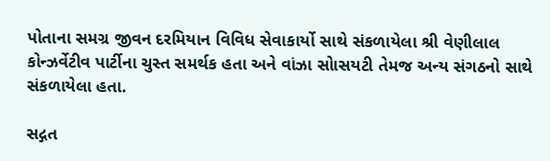પોતાના સમગ્ર જીવન દરમિયાન વિવિધ સેવાકાર્યો સાથે સંકળાયેલા શ્રી વેણીલાલ કોન્ઝર્વેટીવ પાર્ટીના ચુસ્ત સમર્થક હતા અને વાંઝા સોાસયટી તેમજ અન્ય સંગઠનો સાથે સંકળાયેલા હતા.

સદ્ગત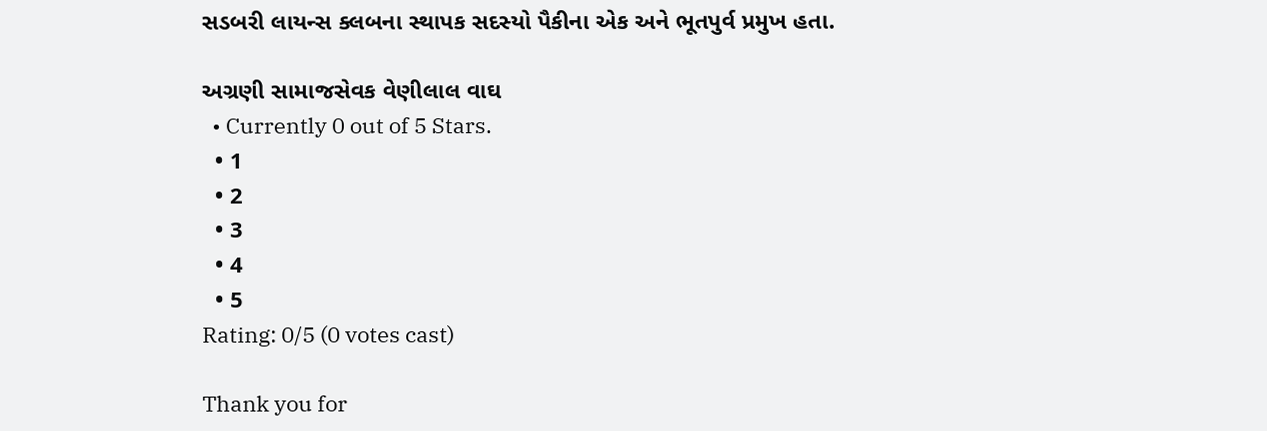સડબરી લાયન્સ ક્લબના સ્થાપક સદસ્યો પૈકીના એક અને ભૂતપુર્વ પ્રમુખ હતા.

અગ્રણી સામાજસેવક વેણીલાલ વાઘ
  • Currently 0 out of 5 Stars.
  • 1
  • 2
  • 3
  • 4
  • 5
Rating: 0/5 (0 votes cast)

Thank you for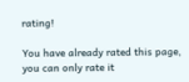rating!

You have already rated this page, you can only rate it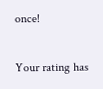once!

Your rating has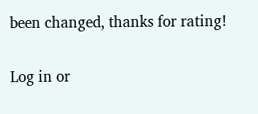been changed, thanks for rating!

Log in or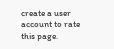create a user account to rate this page.